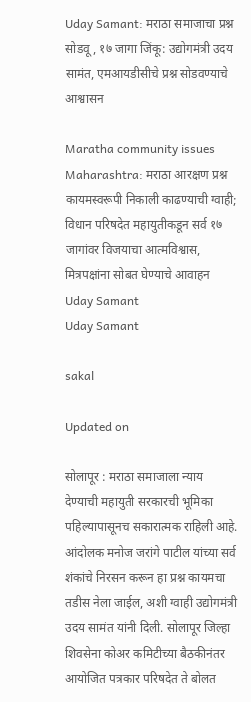Uday Samant: मराठा समाजाचा प्रश्न सोडवू, १७ जागा जिंकू: उद्योगमंत्री उदय सामंत, एमआयडीसीचे प्रश्न सोडवण्याचे आश्वासन

Maratha community issues Maharashtra: मराठा आरक्षण प्रश्न कायमस्वरूपी निकाली काढण्याची ग्वाही; विधान परिषदेत महायुतीकडून सर्व १७ जागांवर विजयाचा आत्मविश्वास, मित्रपक्षांना सोबत घेण्याचे आवाहन
Uday Samant
Uday Samant

sakal

Updated on

सोलापूर : मराठा समाजाला न्याय देण्याची महायुती सरकारची भूमिका पहिल्यापासूनच सकारात्मक राहिली आहे. आंदोलक मनोज जरांगे पाटील यांच्या सर्व शंकांचे निरसन करून हा प्रश्न कायमचा तडीस नेला जाईल, अशी ग्वाही उद्योगमंत्री उदय सामंत यांनी दिली. सोलापूर जिल्हा शिवसेना कोअर कमिटीच्या बैठकीनंतर आयोजित पत्रकार परिषदेत ते बोलत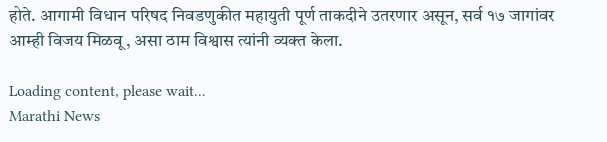होते. आगामी विधान परिषद निवडणुकीत महायुती पूर्ण ताकदीने उतरणार असून, सर्व १७ जागांवर आम्ही विजय मिळवू, असा ठाम विश्वास त्यांनी व्यक्त केला.

Loading content, please wait...
Marathi News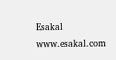Esakal
www.esakal.com